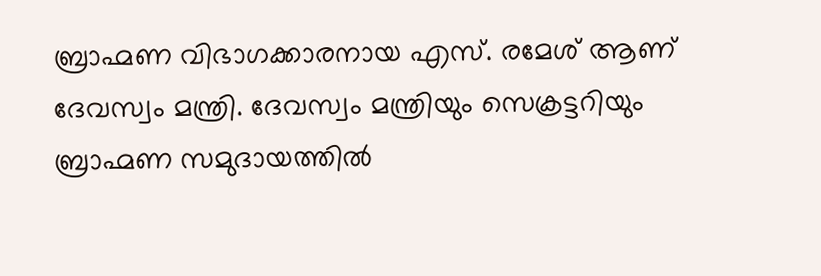ബ്രാഹ്മണ വിഭാഗക്കാരനായ എസ്. രമേശ് ആണ് ദേവസ്വം മന്ത്രി. ദേവസ്വം മന്ത്രിയും സെക്രട്ടറിയും ബ്രാഹ്മണ സമുദായത്തിൽ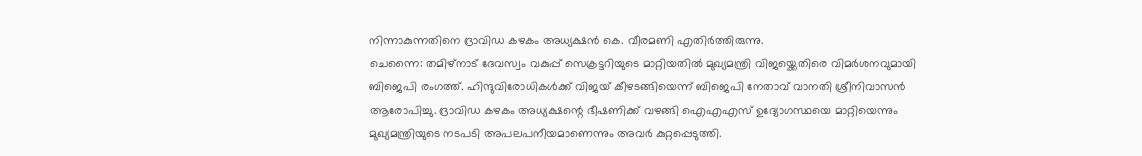നിന്നാകുന്നതിനെ ദ്രാവിഡ കഴകം അധ്യക്ഷൻ കെ. വീരമണി എതിർത്തിരുന്നു.
ചെന്നൈ: തമിഴ്നാട് ദേവസ്വം വകുപ്പ് സെക്രട്ടറിയുടെ മാറ്റിയതിൽ മുഖ്യമന്ത്രി വിജയ്ക്കെതിരെ വിമർശനവുമായി ബിജെപി രംഗത്ത്. ഹിന്ദുവിരോധികൾക്ക് വിജയ് കീഴടങ്ങിയെന്ന് ബിജെപി നേതാവ് വാനതി ശ്രീനിവാസൻ ആരോപിച്ചു. ദ്രാവിഡ കഴകം അധ്യക്ഷന്റെ ഭീഷണിക്ക് വഴങ്ങി ഐഎഎസ് ഉദ്യോഗസ്ഥയെ മാറ്റിയെന്നും മുഖ്യമന്ത്രിയുടെ നടപടി അപലപനീയമാണെന്നും അവർ കുറ്റപ്പെടുത്തി.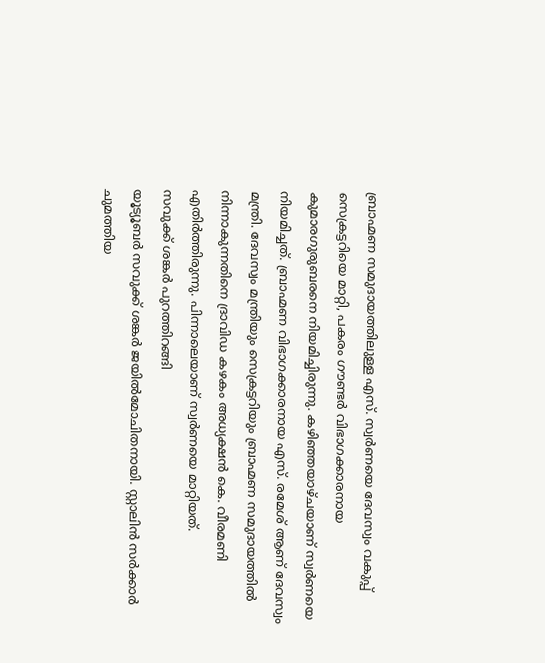ബ്രാഹ്മണ സമുദായത്തിലുള്ള എസ്. സ്വർണയെ ദേവസ്വം വകുപ്പ് സെക്രട്ടറിയെ മാറ്റി, പകരം ഗൗണ്ടർ വിഭാഗക്കാരനായ കുമാരഗുരുബരനെ നിയമിച്ചിരുന്നു. കഴിഞ്ഞയാഴ്ചയാണ് സ്വർണയെ നിയമിച്ചത്. ബ്രാഹ്മണ വിഭാഗക്കാരനായ എസ്. രമേശ് ആണ് ദേവസ്വം മന്ത്രി. ദേവസ്വം മന്ത്രിയും സെക്രട്ടറിയും ബ്രാഹ്മണ സമുദായത്തിൽ നിന്നാകുന്നതിനെ ദ്രാവിഡ കഴകം അധ്യക്ഷൻ കെ. വീരമണി എതിർത്തിരുന്നു. പിന്നാലെയാണ് സ്വർണയെ മാറ്റിയത്.
സവുക്ക് ശങ്കർ പുറത്തിറങ്ങി
യൂട്യൂബർ സവുക്ക് ശങ്കർ ജയിൽമോചിതനായി. സ്റ്റാലിൻ സർക്കാർ ചുമത്തിയ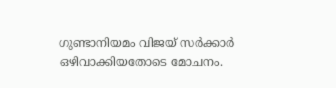ഗുണ്ടാനിയമം വിജയ് സർക്കാർ ഒഴിവാക്കിയതോടെ മോചനം.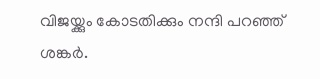വിജയ്ക്കും കോടതിക്കും നന്ദി പറഞ്ഞ് ശങ്കർ.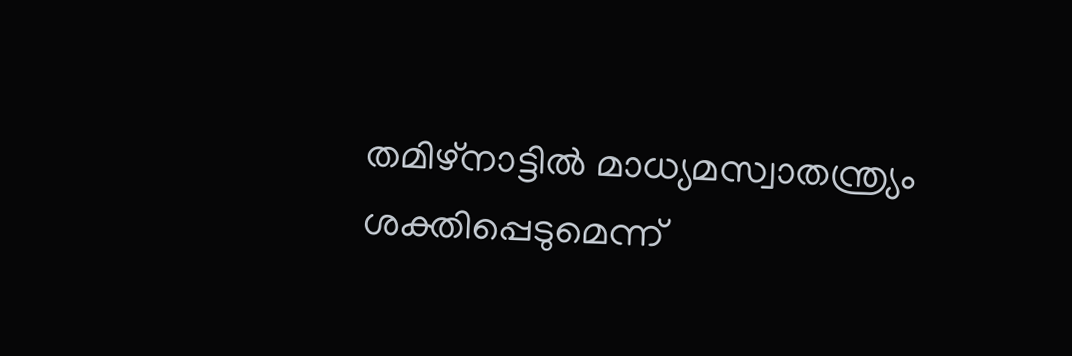തമിഴ്നാട്ടിൽ മാധ്യമസ്വാതന്ത്ര്യം ശക്തിപ്പെടുമെന്ന്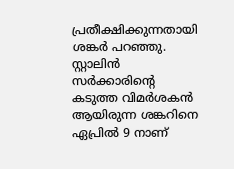പ്രതീക്ഷിക്കുന്നതായി ശങ്കർ പറഞ്ഞു. സ്റ്റാലിൻ സർക്കാരിന്റെ കടുത്ത വിമർശകൻ ആയിരുന്ന ശങ്കറിനെ ഏപ്രിൽ 9 നാണ്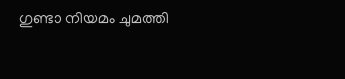ഗുണ്ടാ നിയമം ചുമത്തി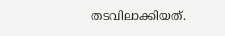തടവിലാക്കിയത്.